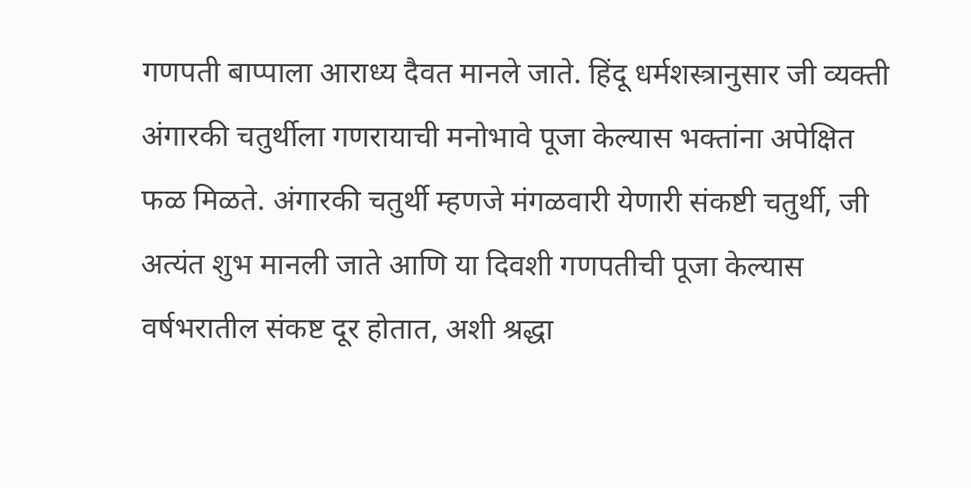गणपती बाप्पाला आराध्य दैवत मानले जाते. हिंदू धर्मशस्त्रानुसार जी व्यक्ती अंगारकी चतुर्थीला गणरायाची मनोभावे पूजा केल्यास भक्तांना अपेक्षित फळ मिळते. अंगारकी चतुर्थी म्हणजे मंगळवारी येणारी संकष्टी चतुर्थी, जी अत्यंत शुभ मानली जाते आणि या दिवशी गणपतीची पूजा केल्यास वर्षभरातील संकष्ट दूर होतात, अशी श्रद्धा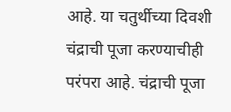आहे. या चतुर्थीच्या दिवशी चंद्राची पूजा करण्याचीही परंपरा आहे. चंद्राची पूजा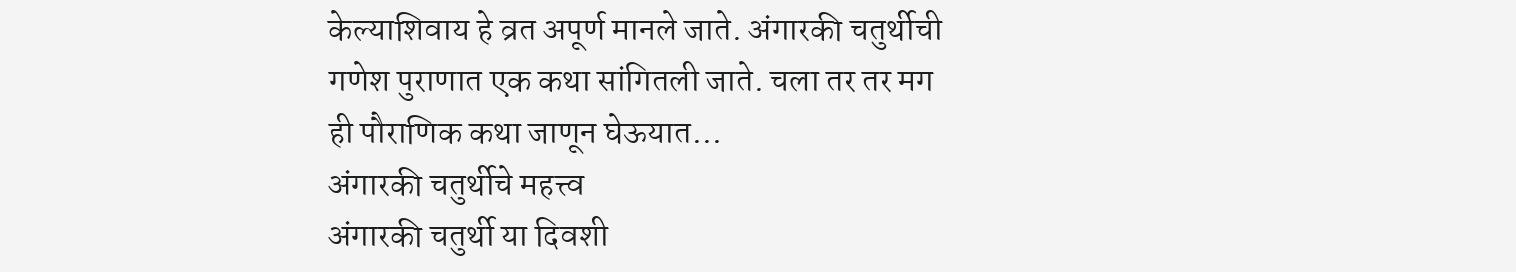केल्याशिवाय हे व्रत अपूर्ण मानले जाते. अंगारकी चतुर्थीची गणेश पुराणात एक कथा सांगितली जाते. चला तर तर मग ही पौराणिक कथा जाणून घेऊयात…
अंगारकी चतुर्थीचे महत्त्व
अंगारकी चतुर्थी या दिवशी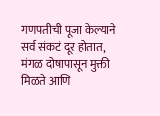गणपतीची पूजा केल्याने सर्व संकटं दूर होतात, मंगळ दोषापासून मुक्ती मिळते आणि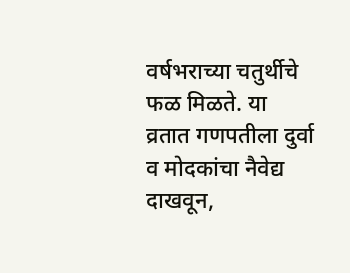वर्षभराच्या चतुर्थीचे फळ मिळते. या व्रतात गणपतीला दुर्वा व मोदकांचा नैवेद्य दाखवून,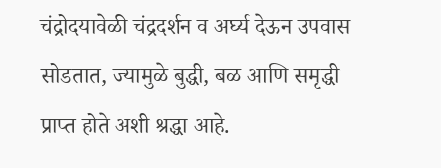चंद्रोदयावेळी चंद्रदर्शन व अर्घ्य देऊन उपवास सोडतात, ज्यामुळे बुद्धी, बळ आणि समृद्धी प्राप्त होते अशी श्रद्धा आहे.